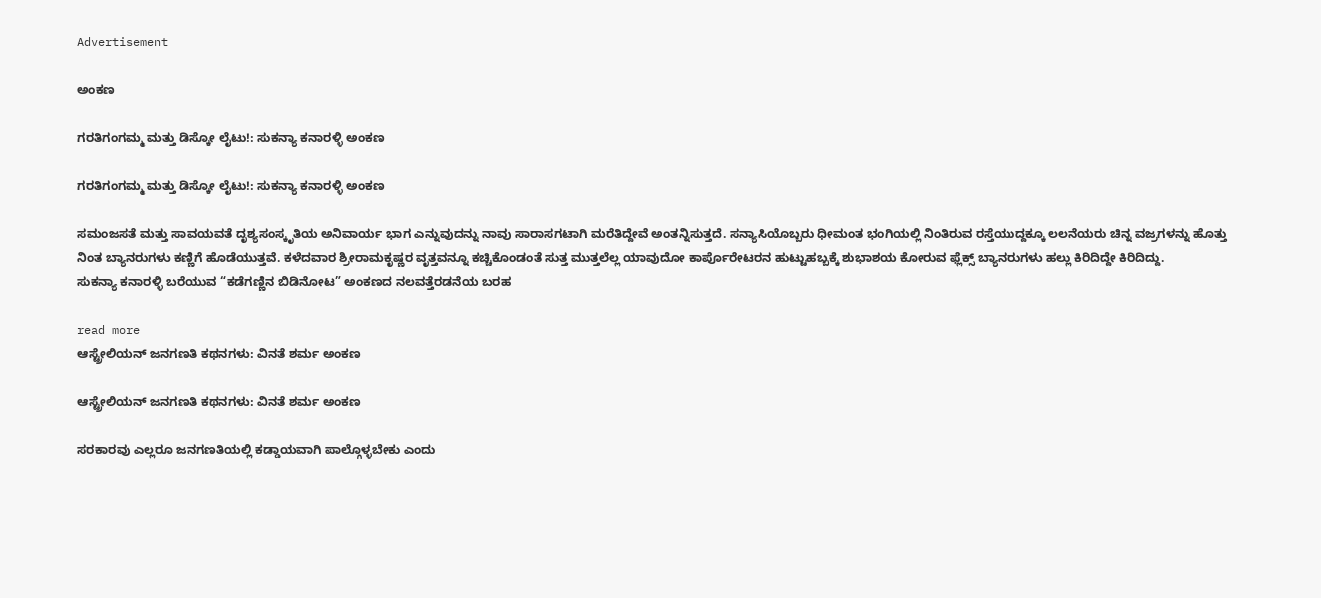Advertisement

ಅಂಕಣ

ಗರತಿಗಂಗಮ್ಮ ಮತ್ತು ಡಿಸ್ಕೋ ಲೈಟು!: ಸುಕನ್ಯಾ ಕನಾರಳ್ಳಿ ಅಂಕಣ

ಗರತಿಗಂಗಮ್ಮ ಮತ್ತು ಡಿಸ್ಕೋ ಲೈಟು!: ಸುಕನ್ಯಾ ಕನಾರಳ್ಳಿ ಅಂಕಣ

ಸಮಂಜಸತೆ ಮತ್ತು ಸಾವಯವತೆ ದೃಶ್ಯಸಂಸ್ಕೃತಿಯ ಅನಿವಾರ್ಯ ಭಾಗ ಎನ್ನುವುದನ್ನು ನಾವು ಸಾರಾಸಗಟಾಗಿ ಮರೆತಿದ್ದೇವೆ ಅಂತನ್ನಿಸುತ್ತದೆ. ಸನ್ಯಾಸಿಯೊಬ್ಬರು ಧೀಮಂತ ಭಂಗಿಯಲ್ಲಿ ನಿಂತಿರುವ ರಸ್ತೆಯುದ್ದಕ್ಕೂ ಲಲನೆಯರು ಚಿನ್ನ ವಜ್ರಗಳನ್ನು ಹೊತ್ತು ನಿಂತ ಬ್ಯಾನರುಗಳು ಕಣ್ಣಿಗೆ ಹೊಡೆಯುತ್ತವೆ. ಕಳೆದವಾರ ಶ್ರೀರಾಮಕೃಷ್ಣರ ವೃತ್ತವನ್ನೂ ಕಚ್ಚಿಕೊಂಡಂತೆ ಸುತ್ತ ಮುತ್ತಲೆಲ್ಲ ಯಾವುದೋ ಕಾರ್ಪೊರೇಟರನ ಹುಟ್ಟುಹಬ್ಬಕ್ಕೆ ಶುಭಾಶಯ ಕೋರುವ ಫ್ಲೆಕ್ಸ್ ಬ್ಯಾನರುಗಳು ಹಲ್ಲು ಕಿರಿದಿದ್ದೇ ಕಿರಿದಿದ್ದು.
ಸುಕನ್ಯಾ ಕನಾರಳ್ಳಿ ಬರೆಯುವ “ಕಡೆಗಣ್ಣಿನ ಬಿಡಿನೋಟ” ಅಂಕಣದ ನಲವತ್ತೆರಡನೆಯ ಬರಹ

read more
ಆಸ್ಟ್ರೇಲಿಯನ್ ಜನಗಣತಿ ಕಥನಗಳು: ವಿನತೆ ಶರ್ಮ ಅಂಕಣ

ಆಸ್ಟ್ರೇಲಿಯನ್ ಜನಗಣತಿ ಕಥನಗಳು: ವಿನತೆ ಶರ್ಮ ಅಂಕಣ

ಸರಕಾರವು ಎಲ್ಲರೂ ಜನಗಣತಿಯಲ್ಲಿ ಕಡ್ಡಾಯವಾಗಿ ಪಾಲ್ಗೊಳ್ಳಬೇಕು ಎಂದು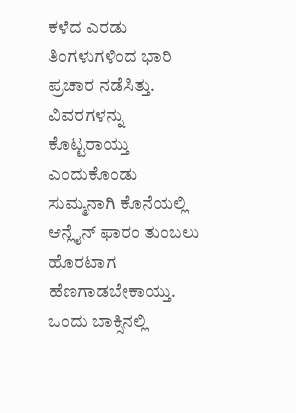ಕಳೆದ ಎರಡು ತಿಂಗಳುಗಳಿಂದ ಭಾರಿ ಪ್ರಚಾರ ನಡೆಸಿತ್ತು. ವಿವರಗಳನ್ನು ಕೊಟ್ಟರಾಯ್ತು ಎಂದುಕೊಂಡು ಸುಮ್ಮನಾಗಿ ಕೊನೆಯಲ್ಲಿ ಆನ್ಲೈನ್ ಫಾರಂ ತುಂಬಲು ಹೊರಟಾಗ ಹೆಣಗಾಡಬೇಕಾಯ್ತು. ಒಂದು ಬಾಕ್ಸಿನಲ್ಲಿ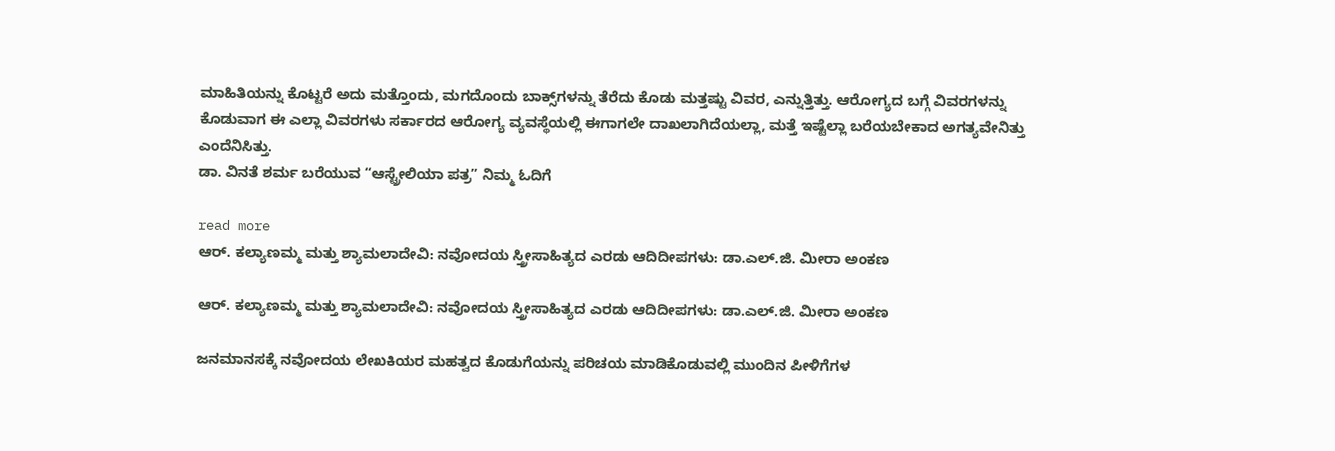ಮಾಹಿತಿಯನ್ನು ಕೊಟ್ಟರೆ ಅದು ಮತ್ತೊಂದು, ಮಗದೊಂದು ಬಾಕ್ಸ್‌ಗಳನ್ನು ತೆರೆದು ಕೊಡು ಮತ್ತಷ್ಟು ವಿವರ, ಎನ್ನುತ್ತಿತ್ತು. ಆರೋಗ್ಯದ ಬಗ್ಗೆ ವಿವರಗಳನ್ನು ಕೊಡುವಾಗ ಈ ಎಲ್ಲಾ ವಿವರಗಳು ಸರ್ಕಾರದ ಆರೋಗ್ಯ ವ್ಯವಸ್ಥೆಯಲ್ಲಿ ಈಗಾಗಲೇ ದಾಖಲಾಗಿದೆಯಲ್ಲಾ, ಮತ್ತೆ ಇಷ್ಟೆಲ್ಲಾ ಬರೆಯಬೇಕಾದ ಅಗತ್ಯವೇನಿತ್ತು ಎಂದೆನಿಸಿತ್ತು.
ಡಾ. ವಿನತೆ ಶರ್ಮ ಬರೆಯುವ “ಆಸ್ಟ್ರೇಲಿಯಾ ಪತ್ರ” ನಿಮ್ಮ ಓದಿಗೆ

read more
ಆರ್. ಕಲ್ಯಾಣಮ್ಮ ಮತ್ತು ಶ್ಯಾಮಲಾದೇವಿ: ನವೋದಯ ಸ್ತ್ರೀಸಾಹಿತ್ಯದ ಎರಡು ಆದಿದೀಪಗಳು: ಡಾ.ಎಲ್.ಜಿ. ಮೀರಾ ಅಂಕಣ

ಆರ್. ಕಲ್ಯಾಣಮ್ಮ ಮತ್ತು ಶ್ಯಾಮಲಾದೇವಿ: ನವೋದಯ ಸ್ತ್ರೀಸಾಹಿತ್ಯದ ಎರಡು ಆದಿದೀಪಗಳು: ಡಾ.ಎಲ್.ಜಿ. ಮೀರಾ ಅಂಕಣ

ಜನಮಾನಸಕ್ಕೆ ನವೋದಯ ಲೇಖಕಿಯರ ಮಹತ್ವದ ಕೊಡುಗೆಯನ್ನು ಪರಿಚಯ ಮಾಡಿಕೊಡುವಲ್ಲಿ ಮುಂದಿನ ಪೀಳಿಗೆಗಳ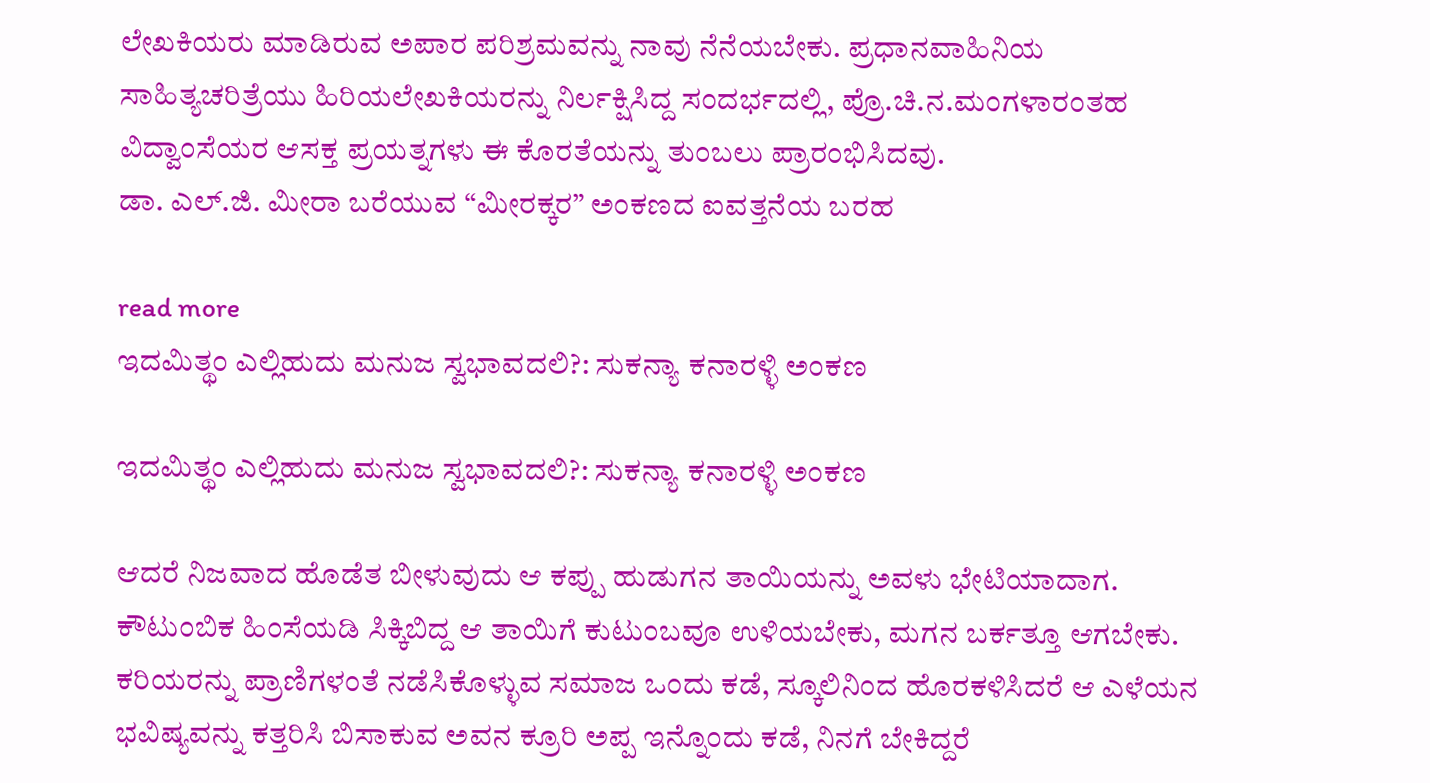ಲೇಖಕಿಯರು ಮಾಡಿರುವ ಅಪಾರ ಪರಿಶ್ರಮವನ್ನು ನಾವು ನೆನೆಯಬೇಕು. ಪ್ರಧಾನವಾಹಿನಿಯ ಸಾಹಿತ್ಯಚರಿತ್ರೆಯು ಹಿರಿಯಲೇಖಕಿಯರನ್ನು ನಿರ್ಲಕ್ಷಿಸಿದ್ದ ಸಂದರ್ಭದಲ್ಲಿ, ಪ್ರೊ.ಚಿ.ನ.ಮಂಗಳಾರಂತಹ ವಿದ್ವಾಂಸೆಯರ ಆಸಕ್ತ ಪ್ರಯತ್ನಗಳು ಈ ಕೊರತೆಯನ್ನು ತುಂಬಲು ಪ್ರಾರಂಭಿಸಿದವು.
ಡಾ. ಎಲ್.ಜಿ. ಮೀರಾ ಬರೆಯುವ “ಮೀರಕ್ಕರ” ಅಂಕಣದ ಐವತ್ತನೆಯ ಬರಹ

read more
ಇದಮಿತ್ಥಂ ಎಲ್ಲಿಹುದು ಮನುಜ ಸ್ವಭಾವದಲಿ?: ಸುಕನ್ಯಾ ಕನಾರಳ್ಳಿ ಅಂಕಣ

ಇದಮಿತ್ಥಂ ಎಲ್ಲಿಹುದು ಮನುಜ ಸ್ವಭಾವದಲಿ?: ಸುಕನ್ಯಾ ಕನಾರಳ್ಳಿ ಅಂಕಣ

ಆದರೆ ನಿಜವಾದ ಹೊಡೆತ ಬೀಳುವುದು ಆ ಕಪ್ಪು ಹುಡುಗನ ತಾಯಿಯನ್ನು ಅವಳು ಭೇಟಿಯಾದಾಗ. ಕೌಟುಂಬಿಕ ಹಿಂಸೆಯಡಿ ಸಿಕ್ಕಿಬಿದ್ದ ಆ ತಾಯಿಗೆ ಕುಟುಂಬವೂ ಉಳಿಯಬೇಕು, ಮಗನ ಬರ್ಕತ್ತೂ ಆಗಬೇಕು. ಕರಿಯರನ್ನು ಪ್ರಾಣಿಗಳಂತೆ ನಡೆಸಿಕೊಳ್ಳುವ ಸಮಾಜ ಒಂದು ಕಡೆ, ಸ್ಕೂಲಿನಿಂದ ಹೊರಕಳಿಸಿದರೆ ಆ ಎಳೆಯನ ಭವಿಷ್ಯವನ್ನು ಕತ್ತರಿಸಿ ಬಿಸಾಕುವ ಅವನ ಕ್ರೂರಿ ಅಪ್ಪ ಇನ್ನೊಂದು ಕಡೆ, ನಿನಗೆ ಬೇಕಿದ್ದರೆ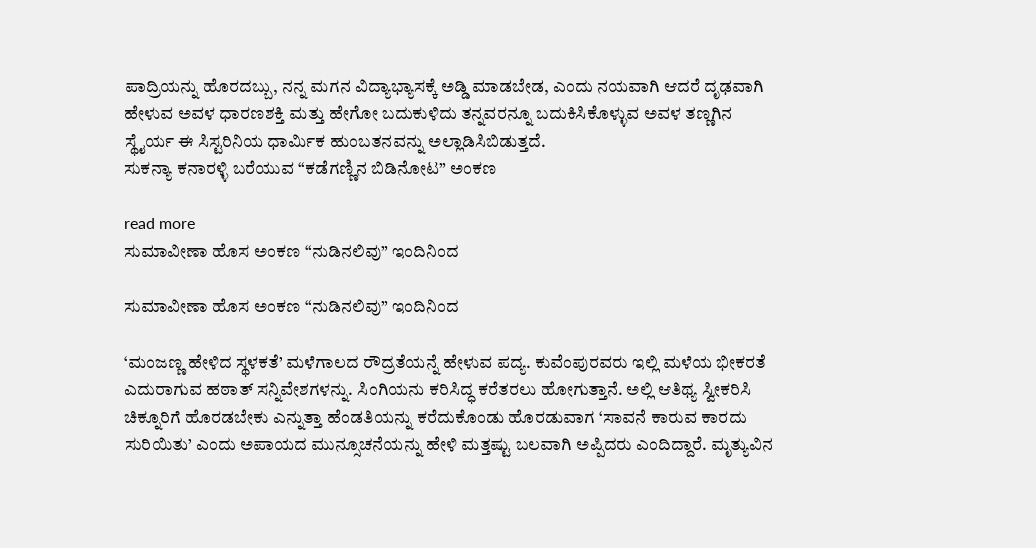ಪಾದ್ರಿಯನ್ನು ಹೊರದಬ್ಬು, ನನ್ನ ಮಗನ ವಿದ್ಯಾಭ್ಯಾಸಕ್ಕೆ ಅಡ್ಡಿ ಮಾಡಬೇಡ, ಎಂದು ನಯವಾಗಿ ಆದರೆ ದೃಢವಾಗಿ ಹೇಳುವ ಅವಳ ಧಾರಣಶಕ್ತಿ ಮತ್ತು ಹೇಗೋ ಬದುಕುಳಿದು ತನ್ನವರನ್ನೂ ಬದುಕಿಸಿಕೊಳ್ಳುವ ಅವಳ ತಣ್ಣಗಿನ ಸ್ಥೈರ್ಯ ಈ ಸಿಸ್ಟರಿನಿಯ ಧಾರ್ಮಿಕ ಹುಂಬತನವನ್ನು ಅಲ್ಲಾಡಿಸಿಬಿಡುತ್ತದೆ.
ಸುಕನ್ಯಾ ಕನಾರಳ್ಳಿ ಬರೆಯುವ “ಕಡೆಗಣ್ಣಿನ ಬಿಡಿನೋಟ” ಅಂಕಣ

read more
ಸುಮಾವೀಣಾ ಹೊಸ ಅಂಕಣ “ನುಡಿನಲಿವು” ಇಂದಿನಿಂದ

ಸುಮಾವೀಣಾ ಹೊಸ ಅಂಕಣ “ನುಡಿನಲಿವು” ಇಂದಿನಿಂದ

‘ಮಂಜಣ್ಣ ಹೇಳಿದ ಸ್ಥಳಕತೆ’ ಮಳೆಗಾಲದ ರೌದ್ರತೆಯನ್ನೆ ಹೇಳುವ ಪದ್ಯ. ಕುವೆಂಪುರವರು ಇಲ್ಲಿ ಮಳೆಯ ಭೀಕರತೆ ಎದುರಾಗುವ ಹಠಾತ್ ಸನ್ನಿವೇಶಗಳನ್ನು. ಸಿಂಗಿಯನು ಕರಿಸಿದ್ಧ ಕರೆತರಲು ಹೋಗುತ್ತಾನೆ. ಅಲ್ಲಿ ಆತಿಥ್ಯ ಸ್ವೀಕರಿಸಿ ಚಿಕ್ನೂರಿಗೆ ಹೊರಡಬೇಕು ಎನ್ನುತ್ತಾ ಹೆಂಡತಿಯನ್ನು ಕರೆದುಕೊಂಡು ಹೊರಡುವಾಗ ‘ಸಾವನೆ ಕಾರುವ ಕಾರದು ಸುರಿಯಿತು’ ಎಂದು ಅಪಾಯದ ಮುನ್ಸೂಚನೆಯನ್ನು ಹೇಳಿ ಮತ್ತಷ್ಟು ಬಲವಾಗಿ ಅಪ್ಪಿದರು ಎಂದಿದ್ದಾರೆ. ಮೃತ್ಯುವಿನ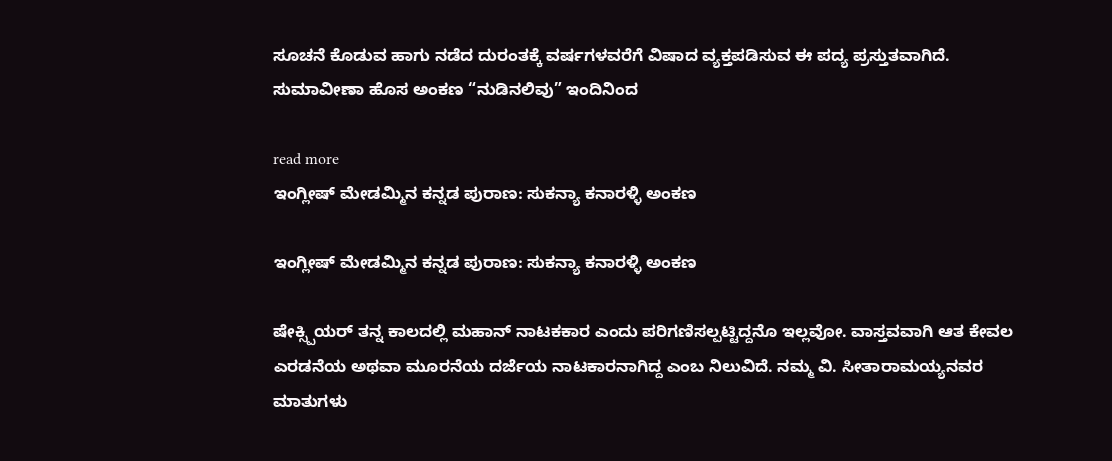ಸೂಚನೆ ಕೊಡುವ ಹಾಗು ನಡೆದ ದುರಂತಕ್ಕೆ ವರ್ಷಗಳವರೆಗೆ ವಿಷಾದ ವ್ಯಕ್ತಪಡಿಸುವ ಈ ಪದ್ಯ ಪ್ರಸ್ತುತವಾಗಿದೆ.
ಸುಮಾವೀಣಾ ಹೊಸ ಅಂಕಣ “ನುಡಿನಲಿವು” ಇಂದಿನಿಂದ

read more
ಇಂಗ್ಲೀಷ್ ಮೇಡಮ್ಮಿನ ಕನ್ನಡ ಪುರಾಣ: ಸುಕನ್ಯಾ ಕನಾರಳ್ಳಿ ಅಂಕಣ

ಇಂಗ್ಲೀಷ್ ಮೇಡಮ್ಮಿನ ಕನ್ನಡ ಪುರಾಣ: ಸುಕನ್ಯಾ ಕನಾರಳ್ಳಿ ಅಂಕಣ

ಷೇಕ್ಸ್ಪಿಯರ್ ತನ್ನ ಕಾಲದಲ್ಲಿ ಮಹಾನ್ ನಾಟಕಕಾರ ಎಂದು ಪರಿಗಣಿಸಲ್ಪಟ್ಟಿದ್ದನೊ ಇಲ್ಲವೋ. ವಾಸ್ತವವಾಗಿ ಆತ ಕೇವಲ ಎರಡನೆಯ ಅಥವಾ ಮೂರನೆಯ ದರ್ಜೆಯ ನಾಟಕಾರನಾಗಿದ್ದ ಎಂಬ ನಿಲುವಿದೆ. ನಮ್ಮ ವಿ. ಸೀತಾರಾಮಯ್ಯನವರ ಮಾತುಗಳು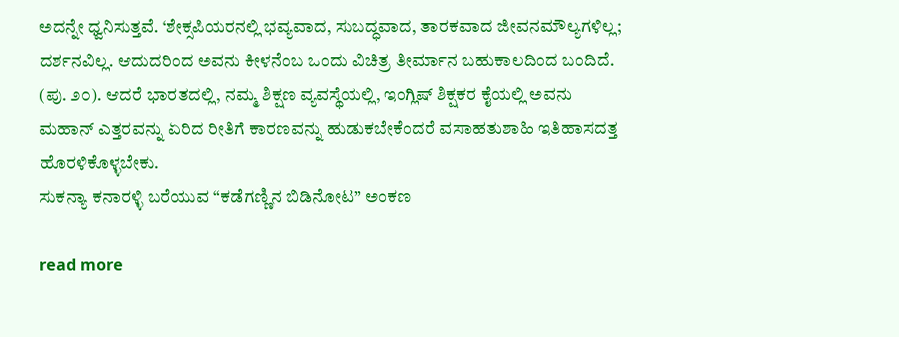ಅದನ್ನೇ ಧ್ವನಿಸುತ್ತವೆ. ‘ಶೇಕ್ಸಪಿಯರನಲ್ಲಿ ಭವ್ಯವಾದ, ಸುಬದ್ಧವಾದ, ತಾರಕವಾದ ಜೀವನಮೌಲ್ಯಗಳಿಲ್ಲ; ದರ್ಶನವಿಲ್ಲ. ಆದುದರಿಂದ ಅವನು ಕೀಳನೆಂಬ ಒಂದು ವಿಚಿತ್ರ ತೀರ್ಮಾನ ಬಹುಕಾಲದಿಂದ ಬಂದಿದೆ. (ಪು. ೨೦). ಆದರೆ ಭಾರತದಲ್ಲಿ, ನಮ್ಮ ಶಿಕ್ಷಣ ವ್ಯವಸ್ಥೆಯಲ್ಲಿ, ಇಂಗ್ಲಿಷ್ ಶಿಕ್ಷಕರ ಕೈಯಲ್ಲಿ ಅವನು ಮಹಾನ್ ಎತ್ತರವನ್ನು ಏರಿದ ರೀತಿಗೆ ಕಾರಣವನ್ನು ಹುಡುಕಬೇಕೆಂದರೆ ವಸಾಹತುಶಾಹಿ ಇತಿಹಾಸದತ್ತ ಹೊರಳಿಕೊಳ್ಳಬೇಕು.
ಸುಕನ್ಯಾ ಕನಾರಳ್ಳಿ ಬರೆಯುವ “ಕಡೆಗಣ್ಣಿನ ಬಿಡಿನೋಟ” ಅಂಕಣ

read more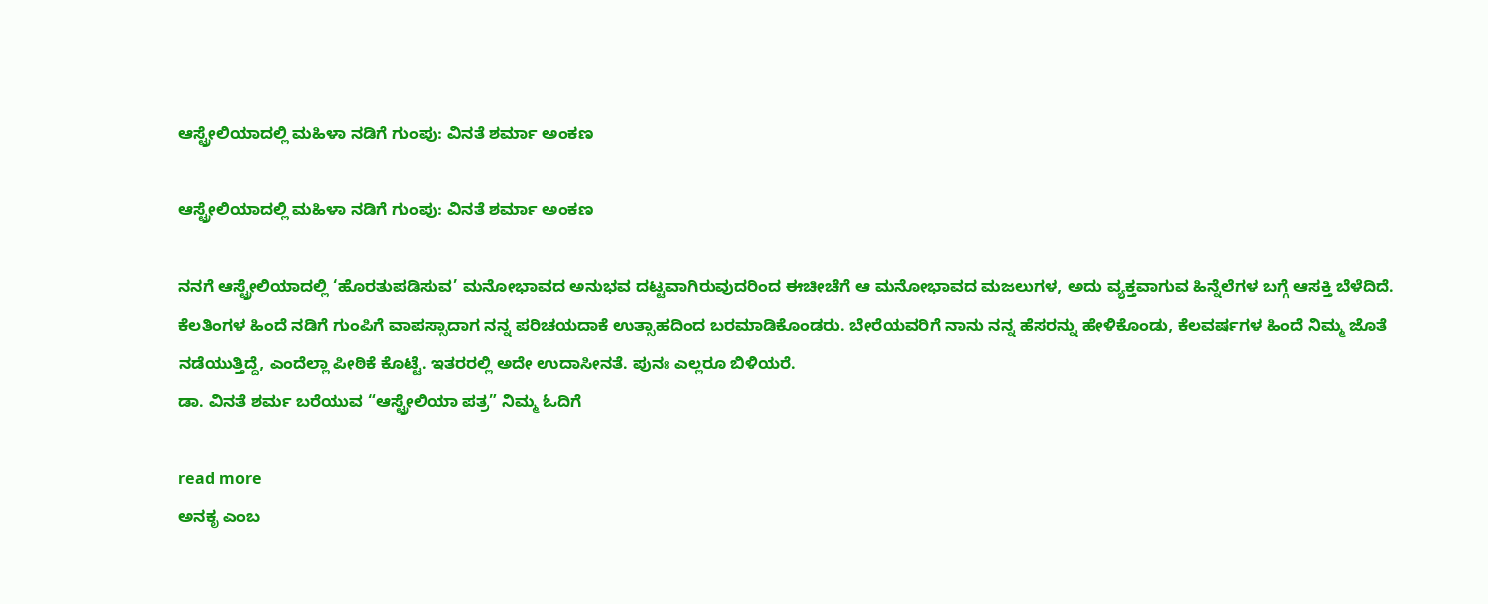ಆಸ್ಟ್ರೇಲಿಯಾದಲ್ಲಿ ಮಹಿಳಾ ನಡಿಗೆ ಗುಂಪು: ವಿನತೆ ಶರ್ಮಾ ಅಂಕಣ

ಆಸ್ಟ್ರೇಲಿಯಾದಲ್ಲಿ ಮಹಿಳಾ ನಡಿಗೆ ಗುಂಪು: ವಿನತೆ ಶರ್ಮಾ ಅಂಕಣ

ನನಗೆ ಆಸ್ಟ್ರೇಲಿಯಾದಲ್ಲಿ ‘ಹೊರತುಪಡಿಸುವ’ ಮನೋಭಾವದ ಅನುಭವ ದಟ್ಟವಾಗಿರುವುದರಿಂದ ಈಚೀಚೆಗೆ ಆ ಮನೋಭಾವದ ಮಜಲುಗಳ, ಅದು ವ್ಯಕ್ತವಾಗುವ ಹಿನ್ನೆಲೆಗಳ ಬಗ್ಗೆ ಆಸಕ್ತಿ ಬೆಳೆದಿದೆ. ಕೆಲತಿಂಗಳ ಹಿಂದೆ ನಡಿಗೆ ಗುಂಪಿಗೆ ವಾಪಸ್ಸಾದಾಗ ನನ್ನ ಪರಿಚಯದಾಕೆ ಉತ್ಸಾಹದಿಂದ ಬರಮಾಡಿಕೊಂಡರು. ಬೇರೆಯವರಿಗೆ ನಾನು ನನ್ನ ಹೆಸರನ್ನು ಹೇಳಿಕೊಂಡು, ಕೆಲವರ್ಷಗಳ ಹಿಂದೆ ನಿಮ್ಮ ಜೊತೆ ನಡೆಯುತ್ತಿದ್ದೆ, ಎಂದೆಲ್ಲಾ ಪೀಠಿಕೆ ಕೊಟ್ಟೆ. ಇತರರಲ್ಲಿ ಅದೇ ಉದಾಸೀನತೆ. ಪುನಃ ಎಲ್ಲರೂ ಬಿಳಿಯರೆ.
ಡಾ. ವಿನತೆ ಶರ್ಮ ಬರೆಯುವ “ಆಸ್ಟ್ರೇಲಿಯಾ ಪತ್ರ” ನಿಮ್ಮ ಓದಿಗೆ

read more
ಅನಕೃ ಎಂಬ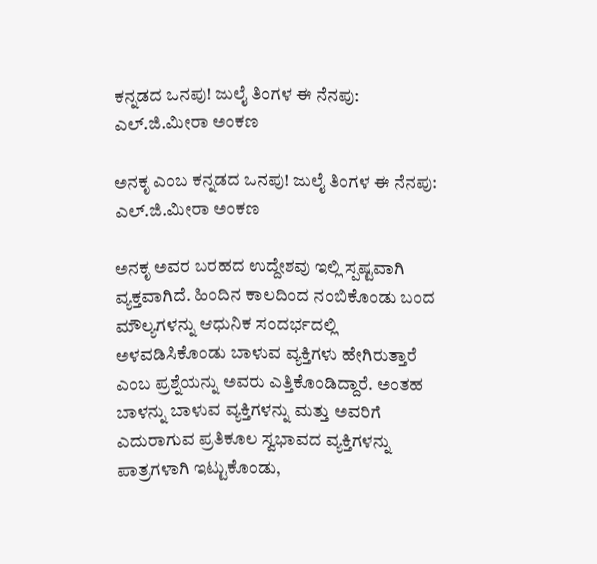ಕನ್ನಡದ ಒನಪು! ಜುಲೈ ತಿಂಗಳ ಈ ನೆನಪು: ಎಲ್.ಜಿ.ಮೀರಾ ಅಂಕಣ

ಅನಕೃ ಎಂಬ ಕನ್ನಡದ ಒನಪು! ಜುಲೈ ತಿಂಗಳ ಈ ನೆನಪು: ಎಲ್.ಜಿ.ಮೀರಾ ಅಂಕಣ

ಅನಕೃ ಅವರ ಬರಹದ ಉದ್ದೇಶವು ಇಲ್ಲಿ ಸ್ಪಷ್ಟವಾಗಿ ವ್ಯಕ್ತವಾಗಿದೆ. ಹಿಂದಿನ ಕಾಲದಿಂದ ನಂಬಿಕೊಂಡು ಬಂದ ಮೌಲ್ಯಗಳನ್ನು ಆಧುನಿಕ ಸಂದರ್ಭದಲ್ಲಿ ಅಳವಡಿಸಿಕೊಂಡು ಬಾಳುವ ವ್ಯಕ್ತಿಗಳು ಹೇಗಿರುತ್ತಾರೆ ಎಂಬ ಪ್ರಶ್ನೆಯನ್ನು ಅವರು ಎತ್ತಿಕೊಂಡಿದ್ದಾರೆ. ಅಂತಹ ಬಾಳನ್ನು ಬಾಳುವ ವ್ಯಕ್ತಿಗಳನ್ನು ಮತ್ತು ಅವರಿಗೆ ಎದುರಾಗುವ ಪ್ರತಿಕೂಲ ಸ್ವಭಾವದ ವ್ಯಕ್ತಿಗಳನ್ನು ಪಾತ್ರಗಳಾಗಿ ಇಟ್ಟುಕೊಂಡು,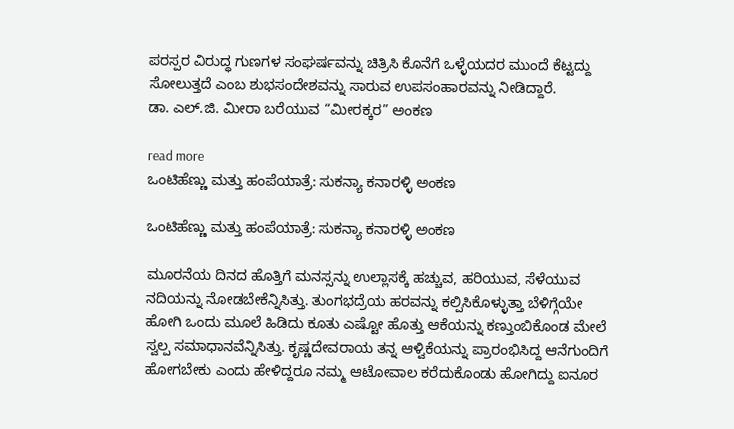ಪರಸ್ಪರ ವಿರುದ್ಧ ಗುಣಗಳ ಸಂಘರ್ಷವನ್ನು ಚಿತ್ರಿಸಿ ಕೊನೆಗೆ ಒಳ್ಳೆಯದರ ಮುಂದೆ ಕೆಟ್ಟದ್ದು ಸೋಲುತ್ತದೆ ಎಂಬ ಶುಭಸಂದೇಶವನ್ನು ಸಾರುವ ಉಪಸಂಹಾರವನ್ನು ನೀಡಿದ್ದಾರೆ.
ಡಾ. ಎಲ್.ಜಿ. ಮೀರಾ ಬರೆಯುವ “ಮೀರಕ್ಕರ” ಅಂಕಣ

read more
ಒಂಟಿಹೆಣ್ಣು ಮತ್ತು ಹಂಪೆಯಾತ್ರೆ: ಸುಕನ್ಯಾ ಕನಾರಳ್ಳಿ ಅಂಕಣ

ಒಂಟಿಹೆಣ್ಣು ಮತ್ತು ಹಂಪೆಯಾತ್ರೆ: ಸುಕನ್ಯಾ ಕನಾರಳ್ಳಿ ಅಂಕಣ

ಮೂರನೆಯ ದಿನದ ಹೊತ್ತಿಗೆ ಮನಸ್ಸನ್ನು ಉಲ್ಲಾಸಕ್ಕೆ ಹಚ್ಚುವ, ಹರಿಯುವ, ಸೆಳೆಯುವ ನದಿಯನ್ನು ನೋಡಬೇಕೆನ್ನಿಸಿತ್ತು. ತುಂಗಭದ್ರೆಯ ಹರವನ್ನು ಕಲ್ಪಿಸಿಕೊಳ್ಳುತ್ತಾ ಬೆಳಿಗ್ಗೆಯೇ ಹೋಗಿ ಒಂದು ಮೂಲೆ ಹಿಡಿದು ಕೂತು ಎಷ್ಟೋ ಹೊತ್ತು ಆಕೆಯನ್ನು ಕಣ್ತುಂಬಿಕೊಂಡ ಮೇಲೆ ಸ್ವಲ್ಪ ಸಮಾಧಾನವೆನ್ನಿಸಿತ್ತು. ಕೃಷ್ಣದೇವರಾಯ ತನ್ನ ಆಳ್ವಿಕೆಯನ್ನು ಪ್ರಾರಂಭಿಸಿದ್ದ ಆನೆಗುಂದಿಗೆ ಹೋಗಬೇಕು ಎಂದು ಹೇಳಿದ್ದರೂ ನಮ್ಮ ಆಟೋವಾಲ ಕರೆದುಕೊಂಡು ಹೋಗಿದ್ದು ಐನೂರ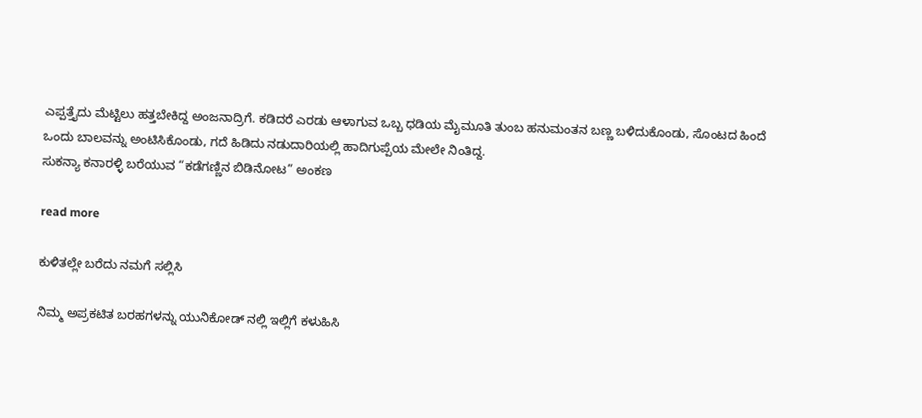ಎಪ್ಪತ್ತೈದು ಮೆಟ್ಟಿಲು ಹತ್ತಬೇಕಿದ್ದ ಅಂಜನಾದ್ರಿಗೆ. ಕಡಿದರೆ ಎರಡು ಆಳಾಗುವ ಒಬ್ಬ ಧಡಿಯ ಮೈಮೂತಿ ತುಂಬ ಹನುಮಂತನ ಬಣ್ಣ ಬಳಿದುಕೊಂಡು, ಸೊಂಟದ ಹಿಂದೆ ಒಂದು ಬಾಲವನ್ನು ಅಂಟಿಸಿಕೊಂಡು, ಗದೆ ಹಿಡಿದು ನಡುದಾರಿಯಲ್ಲಿ ಹಾದಿಗುಪ್ಪೆಯ ಮೇಲೇ ನಿಂತಿದ್ದ.
ಸುಕನ್ಯಾ ಕನಾರಳ್ಳಿ ಬರೆಯುವ “ಕಡೆಗಣ್ಣಿನ ಬಿಡಿನೋಟ” ಅಂಕಣ

read more

ಕುಳಿತಲ್ಲೇ ಬರೆದು ನಮಗೆ ಸಲ್ಲಿಸಿ

ನಿಮ್ಮ ಅಪ್ರಕಟಿತ ಬರಹಗಳನ್ನು ಯುನಿಕೋಡ್ ನಲ್ಲಿ ಇಲ್ಲಿಗೆ ಕಳುಹಿಸಿ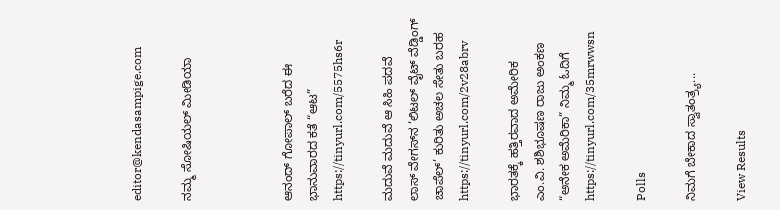editor@kendasampige.com

ನಮ್ಮ ಸೋಷಿಯಲ್‌ ಮೀಡಿಯಾ



ಆನಂದ್‌ ಗೋಪಾಲ್‌ ಬರೆದ ಈ ಭಾನುವಾರದ ಕತೆ “ಆಟ”
https://tinyurl.com/5575hs6r

ಮದುವೆ ಮದುವೆ ಆ ಸಿಹಿ ಪದವೆ
ಲಾಸ್‌ ವೇಗಸ್‌ನ ‘ಲಿಟಲ್ ವೈಟ್ ವೆಡ್ಡಿಂಗ್ ಚಾಪೆಲ್’ ಕುರಿತು ಅಚಲ ಸೇತು ಬರಹ
https://tinyurl.com/2v28abrv

ಭಾರತಕ್ಕೆ ಹತ್ತಿರವಾದ ಅಮೇರಿಕ
ಎಂ.ವಿ. ಶಶಿಭೂಷಣ ರಾಜು ಅಂಕಣ “ಅನೇಕ ಅಮೆರಿಕಾ” ನಿಮ್ಮ ಓದಿಗೆ
https://tinyurl.com/35mrwwsn

Polls

ನಿಮಗೆ ಬೇಕಾದ ಸ್ವಾತಂತ್ರ್ಯ...

View Results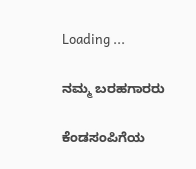Loading ...

ನಮ್ಮ ಬರಹಗಾರರು

ಕೆಂಡಸಂಪಿಗೆಯ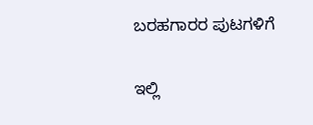ಬರಹಗಾರರ ಪುಟಗಳಿಗೆ

ಇಲ್ಲಿ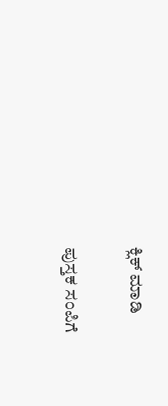ಕ್ಲಿಕ್ ಮಾಡಿ

ಪುಸ್ತಕ ಸಂಪಿಗೆ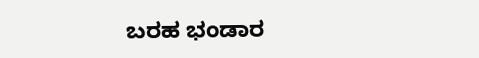ಬರಹ ಭಂಡಾರ